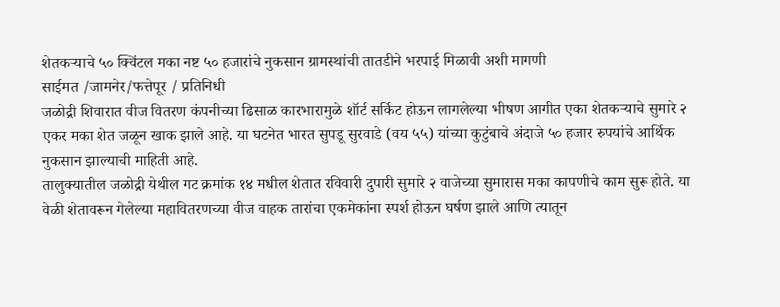शेतकऱ्याचे ५० क्विंटल मका नष्ट ५० हजारांचे नुकसान ग्रामस्थांची तातडीने भरपाई मिळावी अशी मागणी
साईमत /जामनेर/फत्तेपूर / प्रतिनिधी
जळोद्री शिवारात वीज वितरण कंपनीच्या ढिसाळ कारभारामुळे शॉर्ट सर्किट होऊन लागलेल्या भीषण आगीत एका शेतकऱ्याचे सुमारे २ एकर मका शेत जळून खाक झाले आहे. या घटनेत भारत सुपडू सुरवाडे (वय ५५) यांच्या कुटुंबाचे अंदाजे ५० हजार रुपयांचे आर्थिक नुकसान झाल्याची माहिती आहे.
तालुक्यातील जळोद्री येथील गट क्रमांक १४ मधील शेतात रविवारी दुपारी सुमारे २ वाजेच्या सुमारास मका कापणीचे काम सुरू होते. या वेळी शेतावरून गेलेल्या महावितरणच्या वीज वाहक तारांचा एकमेकांना स्पर्श होऊन घर्षण झाले आणि त्यातून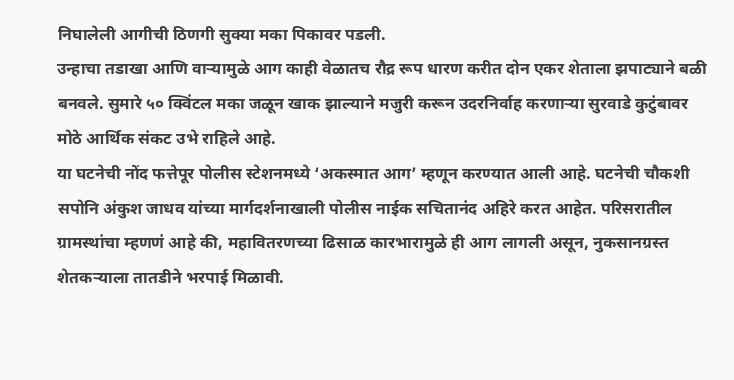निघालेली आगीची ठिणगी सुक्या मका पिकावर पडली.
उन्हाचा तडाखा आणि वाऱ्यामुळे आग काही वेळातच रौद्र रूप धारण करीत दोन एकर शेताला झपाट्याने बळी बनवले. सुमारे ५० क्विंटल मका जळून खाक झाल्याने मजुरी करून उदरनिर्वाह करणाऱ्या सुरवाडे कुटुंबावर मोठे आर्थिक संकट उभे राहिले आहे.
या घटनेची नोंद फत्तेपूर पोलीस स्टेशनमध्ये ‘अकस्मात आग’ म्हणून करण्यात आली आहे. घटनेची चौकशी सपोनि अंकुश जाधव यांच्या मार्गदर्शनाखाली पोलीस नाईक सचितानंद अहिरे करत आहेत. परिसरातील ग्रामस्थांचा म्हणणं आहे की, महावितरणच्या ढिसाळ कारभारामुळे ही आग लागली असून, नुकसानग्रस्त शेतकऱ्याला तातडीने भरपाई मिळावी.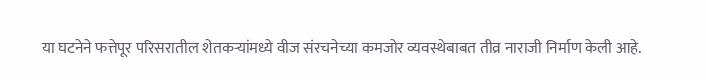या घटनेने फत्तेपूर परिसरातील शेतकऱ्यांमध्ये वीज संरचनेच्या कमजोर व्यवस्थेबाबत तीव्र नाराजी निर्माण केली आहे.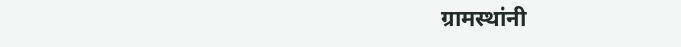ग्रामस्थांनी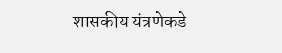शासकीय यंत्रणेकडे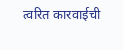त्वरित कारवाईची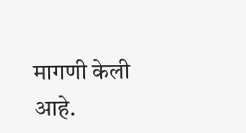मागणी केली आहे.